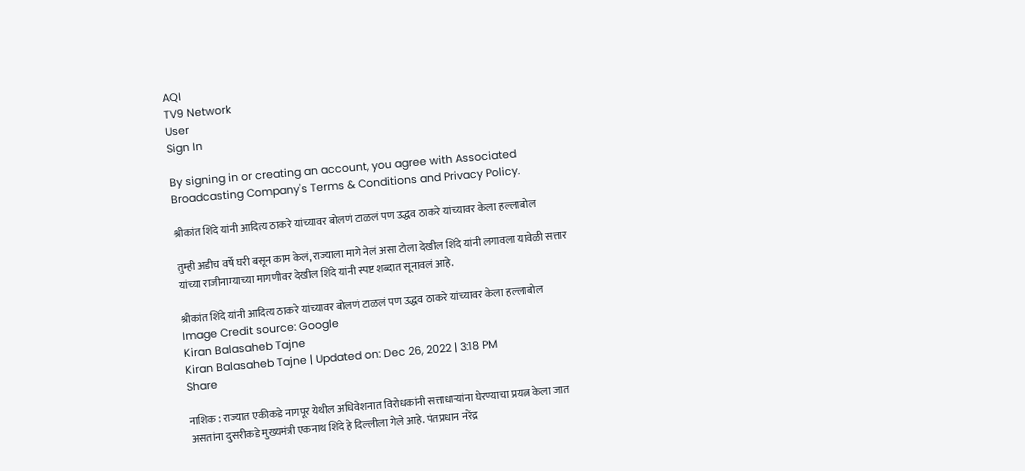AQI
TV9 Network
User
Sign In

By signing in or creating an account, you agree with Associated Broadcasting Company's Terms & Conditions and Privacy Policy.

श्रीकांत शिंदे यांनी आदित्य ठाकरे यांच्यावर बोलणं टाळलं पण उद्धव ठाकरे यांच्यावर केला हल्लाबोल

तुम्ही अडीच वर्षे घरी बसून काम केलं, राज्याला मागे नेलं असा टोला देखील शिंदे यांनी लगावला यावेळी सत्तार यांच्या राजीनाम्याच्या मागणीवर देखील शिंदे यांनी स्पष्ट शब्दात सूनावलं आहे.

श्रीकांत शिंदे यांनी आदित्य ठाकरे यांच्यावर बोलणं टाळलं पण उद्धव ठाकरे यांच्यावर केला हल्लाबोल
Image Credit source: Google
Kiran Balasaheb Tajne
Kiran Balasaheb Tajne | Updated on: Dec 26, 2022 | 3:18 PM
Share

नाशिक : राज्यात एकीकडे नागपूर येथील अधिवेशनात विरोधकांनी सत्ताधाऱ्यांना घेरण्याचा प्रयत्न केला जात असतांना दुसरीकडे मुख्यमंत्री एकनाथ शिंदे हे दिल्लीला गेले आहे. पंतप्रधान नरेंद्र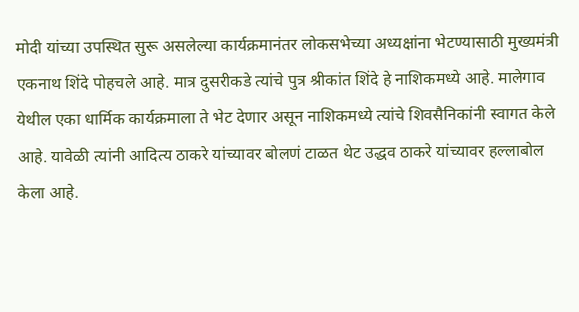मोदी यांच्या उपस्थित सुरू असलेल्या कार्यक्रमानंतर लोकसभेच्या अध्यक्षांना भेटण्यासाठी मुख्यमंत्री एकनाथ शिंदे पोहचले आहे. मात्र दुसरीकडे त्यांचे पुत्र श्रीकांत शिंदे हे नाशिकमध्ये आहे. मालेगाव येथील एका धार्मिक कार्यक्रमाला ते भेट देणार असून नाशिकमध्ये त्यांचे शिवसैनिकांनी स्वागत केले आहे. यावेळी त्यांनी आदित्य ठाकरे यांच्यावर बोलणं टाळत थेट उद्धव ठाकरे यांच्यावर हल्लाबोल केला आहे.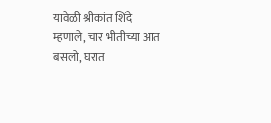यावेळी श्रीकांत शिंदे म्हणाले, चार भीतीच्या आत बसलो, घरात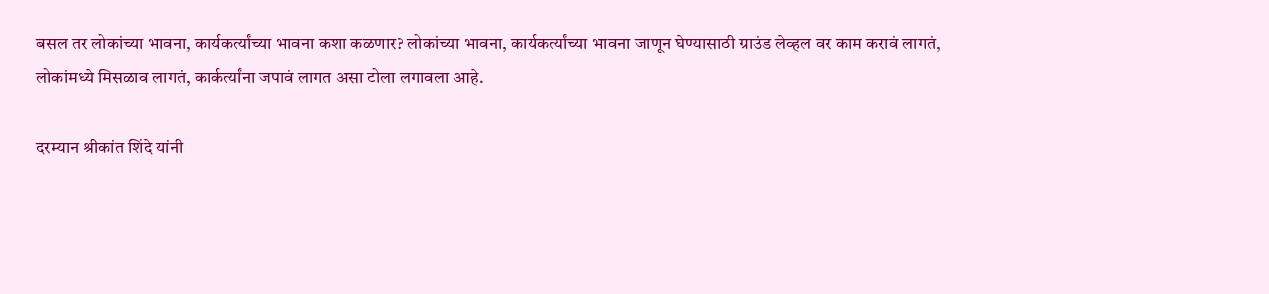बसल तर लोकांच्या भावना, कार्यकर्त्यांच्या भावना कशा कळणार? लोकांच्या भावना, कार्यकर्त्यांच्या भावना जाणून घेण्यासाठी ग्राउंड लेव्हल वर काम करावं लागतं, लोकांमध्ये मिसळाव लागतं, कार्कर्त्यांना जपावं लागत असा टोला लगावला आहे.

दरम्यान श्रीकांत शिंदे यांनी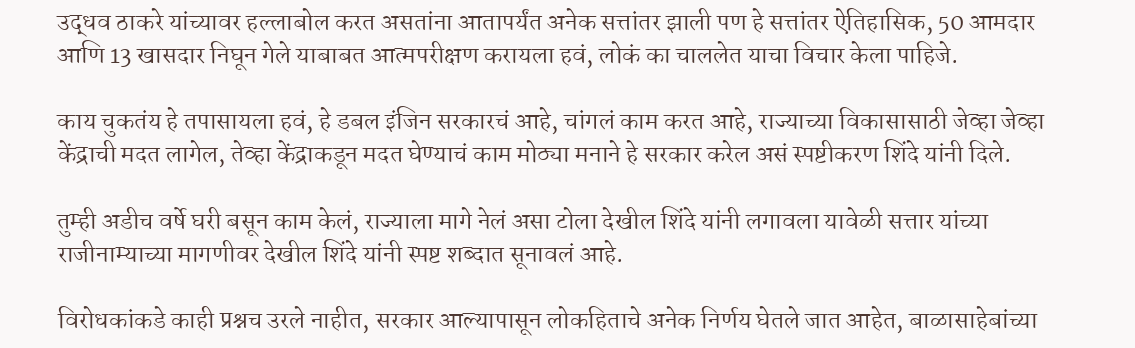उद्धव ठाकरे यांच्यावर हल्लाबोल करत असतांना आतापर्यंत अनेक सत्तांतर झाली पण हे सत्तांतर ऐतिहासिक, 50 आमदार आणि 13 खासदार निघून गेले याबाबत आत्मपरीक्षण करायला हवं, लोकं का चाललेत याचा विचार केला पाहिजे.

काय चुकतंय हे तपासायला हवं, हे डबल इंजिन सरकारचं आहे, चांगलं काम करत आहे, राज्याच्या विकासासाठी जेव्हा जेव्हा केंद्राची मदत लागेल, तेव्हा केंद्राकडून मदत घेण्याचं काम मोठ्या मनाने हे सरकार करेल असं स्पष्टीकरण शिंदे यांनी दिले.

तुम्ही अडीच वर्षे घरी बसून काम केलं, राज्याला मागे नेलं असा टोला देखील शिंदे यांनी लगावला यावेळी सत्तार यांच्या राजीनाम्याच्या मागणीवर देखील शिंदे यांनी स्पष्ट शब्दात सूनावलं आहे.

विरोधकांकडे काही प्रश्नच उरले नाहीत, सरकार आल्यापासून लोकहिताचे अनेक निर्णय घेतले जात आहेत, बाळासाहेबांच्या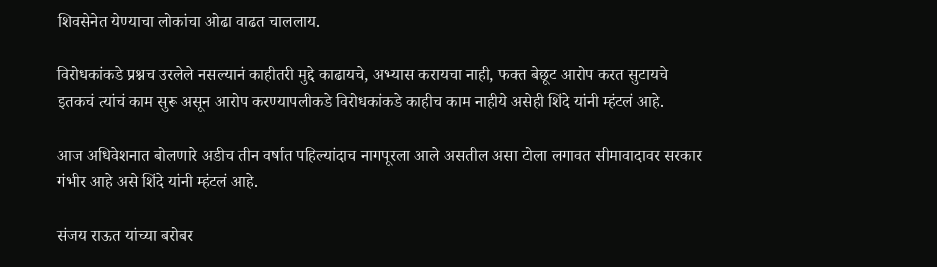शिवसेनेत येण्याचा लोकांचा ओढा वाढत चाललाय.

विरोधकांकडे प्रश्नच उरलेले नसल्यानं काहीतरी मुद्दे काढायचे, अभ्यास करायचा नाही, फक्त बेछूट आरोप करत सुटायचे इतकचं त्यांचं काम सुरू असून आरोप करण्यापलीकडे विरोधकांकडे काहीच काम नाहीये असेही शिंदे यांनी म्हंटलं आहे.

आज अधिवेशनात बोलणारे अडीच तीन वर्षात पहिल्यांदाच नागपूरला आले असतील असा टोला लगावत सीमावादावर सरकार गंभीर आहे असे शिंदे यांनी म्हंटलं आहे.

संजय राऊत यांच्या बरोबर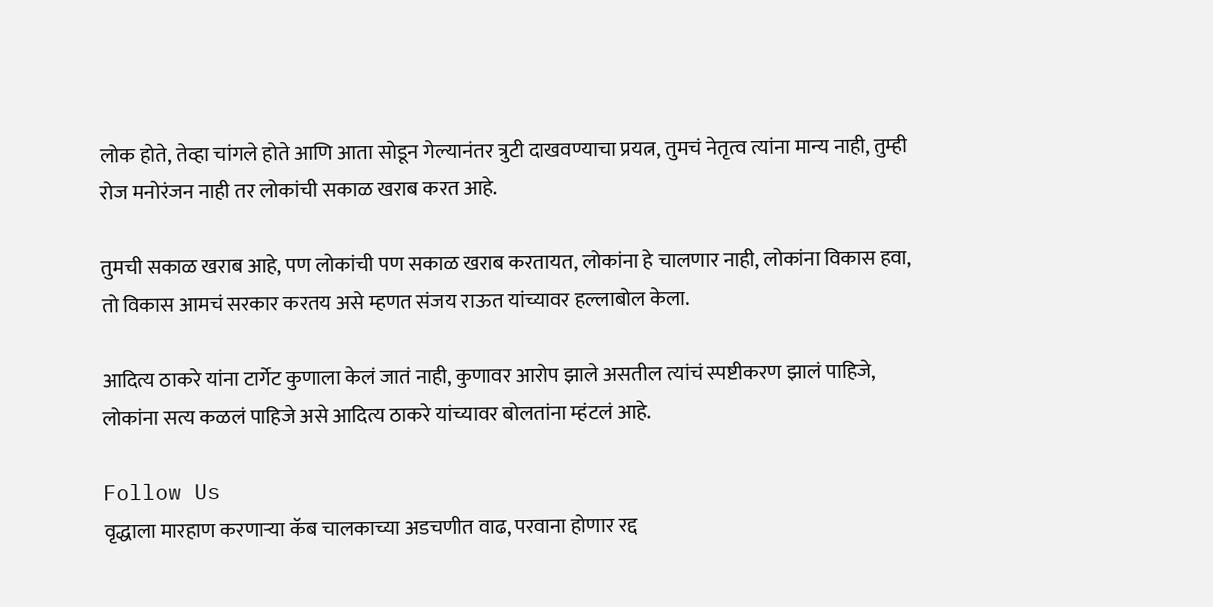लोक होते, तेव्हा चांगले होते आणि आता सोडून गेल्यानंतर त्रुटी दाखवण्याचा प्रयत्न, तुमचं नेतृत्व त्यांना मान्य नाही, तुम्ही रोज मनोरंजन नाही तर लोकांची सकाळ खराब करत आहे.

तुमची सकाळ खराब आहे, पण लोकांची पण सकाळ खराब करतायत, लोकांना हे चालणार नाही, लोकांना विकास हवा, तो विकास आमचं सरकार करतय असे म्हणत संजय राऊत यांच्यावर हल्लाबोल केला.

आदित्य ठाकरे यांना टार्गेट कुणाला केलं जातं नाही, कुणावर आरोप झाले असतील त्यांचं स्पष्टीकरण झालं पाहिजे, लोकांना सत्य कळलं पाहिजे असे आदित्य ठाकरे यांच्यावर बोलतांना म्हंटलं आहे.

Follow Us
वृद्धाला मारहाण करणाऱ्या कॅब चालकाच्या अडचणीत वाढ, परवाना होणार रद्द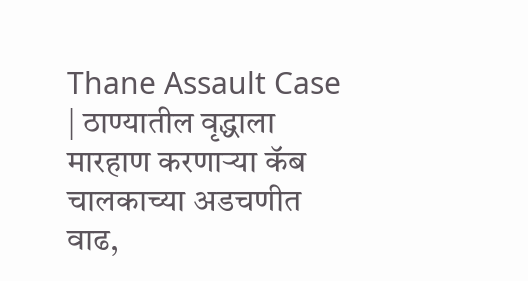Thane Assault Case | ठाण्यातील वृद्धाला मारहाण करणाऱ्या कॅब चालकाच्या अडचणीत वाढ,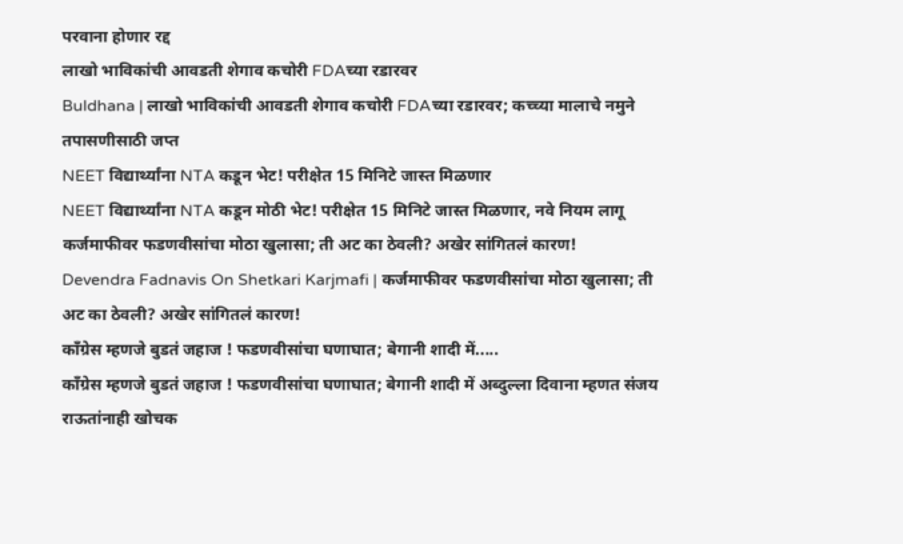परवाना होणार रद्द
लाखो भाविकांची आवडती शेगाव कचोरी FDAच्या रडारवर
Buldhana | लाखो भाविकांची आवडती शेगाव कचोरी FDAच्या रडारवर; कच्च्या मालाचे नमुने तपासणीसाठी जप्त
NEET विद्यार्थ्यांना NTA कडून भेट! परीक्षेत 15 मिनिटे जास्त मिळणार
NEET विद्यार्थ्यांना NTA कडून मोठी भेट! परीक्षेत 15 मिनिटे जास्त मिळणार, नवे नियम लागू
कर्जमाफीवर फडणवीसांचा मोठा खुलासा; ती अट का ठेवली? अखेर सांगितलं कारण!
Devendra Fadnavis On Shetkari Karjmafi | कर्जमाफीवर फडणवीसांचा मोठा खुलासा; ती अट का ठेवली? अखेर सांगितलं कारण!
काँग्रेस म्हणजे बुडतं जहाज ! फडणवीसांचा घणाघात; बेगानी शादी में.....
काँग्रेस म्हणजे बुडतं जहाज ! फडणवीसांचा घणाघात; बेगानी शादी में अब्दुल्ला दिवाना म्हणत संजय राऊतांनाही खोचक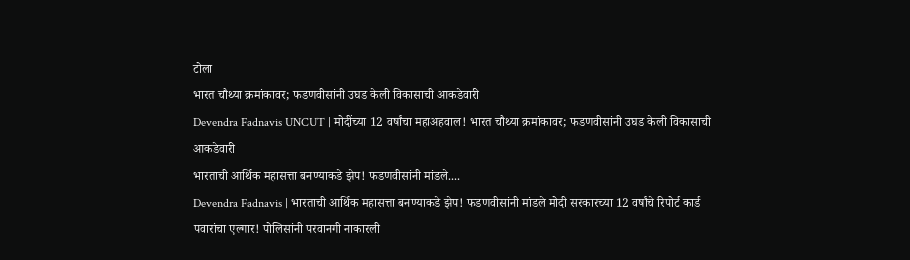टोला
भारत चौथ्या क्रमांकावर; फडणवीसांनी उघड केली विकासाची आकडेवारी
Devendra Fadnavis UNCUT | मोदींच्या 12 वर्षांचा महाअहवाल! भारत चौथ्या क्रमांकावर; फडणवीसांनी उघड केली विकासाची आकडेवारी
भारताची आर्थिक महासत्ता बनण्याकडे झेप! फडणवीसांनी मांडले....
Devendra Fadnavis | भारताची आर्थिक महासत्ता बनण्याकडे झेप! फडणवीसांनी मांडले मोदी सरकारच्या 12 वर्षांचे रिपोर्ट कार्ड
पवारांचा एल्गार! पोलिसांनी परवानगी नाकारली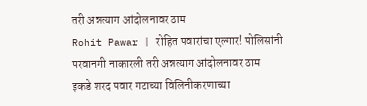तरी अन्नत्याग आंदोलनावर ठाम
Rohit Pawar | रोहित पवारांचा एल्गार! पोलिसांनी परवानगी नाकारली तरी अन्नत्याग आंदोलनावर ठाम
इकडे शरद पवार गटाच्या विलिनीकरणाच्या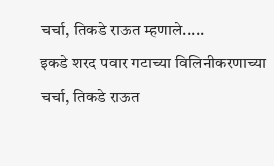चर्चा, तिकडे राऊत म्हणाले.....
इकडे शरद पवार गटाच्या विलिनीकरणाच्या चर्चा, तिकडे राऊत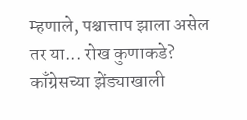म्हणाले, पश्चात्ताप झाला असेल तर या... रोख कुणाकडे?
काँग्रेसच्या झेंड्याखाली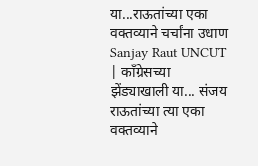या...राऊतांच्या एका वक्तव्याने चर्चांना उधाण
Sanjay Raut UNCUT | काँग्रेसच्या झेंड्याखाली या... संजय राऊतांच्या त्या एका वक्तव्याने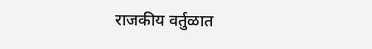राजकीय वर्तुळात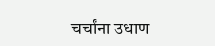चर्चांना उधाण